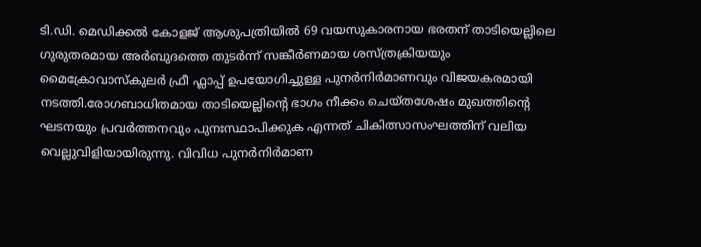ടി.ഡി. മെഡിക്കൽ കോളജ് ആശുപത്രിയിൽ 69 വയസുകാരനായ ഭരതന് താടിയെല്ലിലെ ഗുരുതരമായ അർബുദത്തെ തുടർന്ന് സങ്കീർണമായ ശസ്ത്രക്രിയയും മൈക്രോവാസ്കുലർ ഫ്രീ ഫ്ലാപ്പ് ഉപയോഗിച്ചുള്ള പുനർനിർമാണവും വിജയകരമായി നടത്തി.രോഗബാധിതമായ താടിയെല്ലിന്റെ ഭാഗം നീക്കം ചെയ്തശേഷം മുഖത്തിന്റെ ഘടനയും പ്രവർത്തനവും പുനഃസ്ഥാപിക്കുക എന്നത് ചികിത്സാസംഘത്തിന് വലിയ വെല്ലുവിളിയായിരുന്നു. വിവിധ പുനർനിർമാണ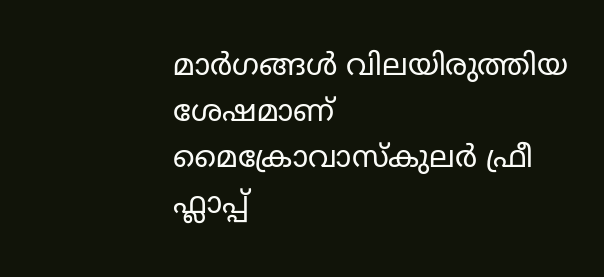മാർഗങ്ങൾ വിലയിരുത്തിയ ശേഷമാണ് മൈക്രോവാസ്കുലർ ഫ്രീ ഫ്ലാപ്പ്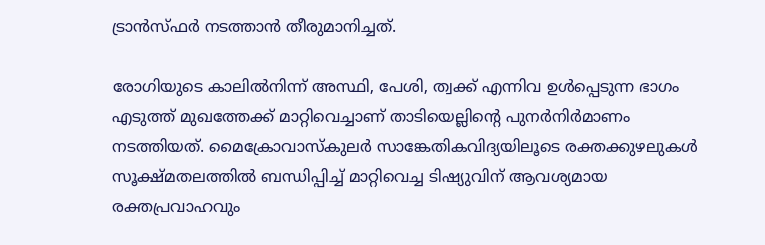ട്രാൻസ്ഫർ നടത്താൻ തീരുമാനിച്ചത്.

രോഗിയുടെ കാലിൽനിന്ന് അസ്ഥി, പേശി, ത്വക്ക് എന്നിവ ഉൾപ്പെടുന്ന ഭാഗം എടുത്ത് മുഖത്തേക്ക് മാറ്റിവെച്ചാണ് താടിയെല്ലിന്റെ പുനർനിർമാണം നടത്തിയത്. മൈക്രോവാസ്കുലർ സാങ്കേതികവിദ്യയിലൂടെ രക്തക്കുഴലുകൾ സൂക്ഷ്മതലത്തിൽ ബന്ധിപ്പിച്ച് മാറ്റിവെച്ച ടിഷ്യുവിന് ആവശ്യമായ രക്തപ്രവാഹവും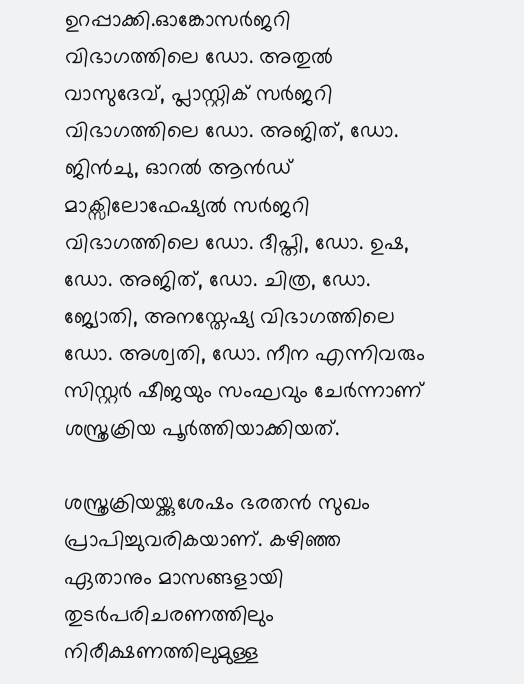ഉറപ്പാക്കി.ഓങ്കോസർജറി വിഭാഗത്തിലെ ഡോ. അതുൽ വാസുദേവ്, പ്ലാസ്റ്റിക് സർജറി വിഭാഗത്തിലെ ഡോ. അജിത്, ഡോ. ജിൻചു, ഓറൽ ആൻഡ് മാക്സിലോഫേഷ്യൽ സർജറി വിഭാഗത്തിലെ ഡോ. ദീപ്തി, ഡോ. ഉഷ, ഡോ. അജിത്, ഡോ. ചിത്ര, ഡോ. ജ്യോതി, അനസ്തേഷ്യ വിഭാഗത്തിലെ ഡോ. അശ്വതി, ഡോ. നീന എന്നിവരും സിസ്റ്റർ ഷീജയും സംഘവും ചേർന്നാണ് ശസ്ത്രക്രിയ പൂർത്തിയാക്കിയത്.

ശസ്ത്രക്രിയയ്ക്കുശേഷം ഭരതൻ സുഖം പ്രാപിച്ചുവരികയാണ്. കഴിഞ്ഞ ഏതാനും മാസങ്ങളായി തുടർപരിചരണത്തിലും നിരീക്ഷണത്തിലുമുള്ള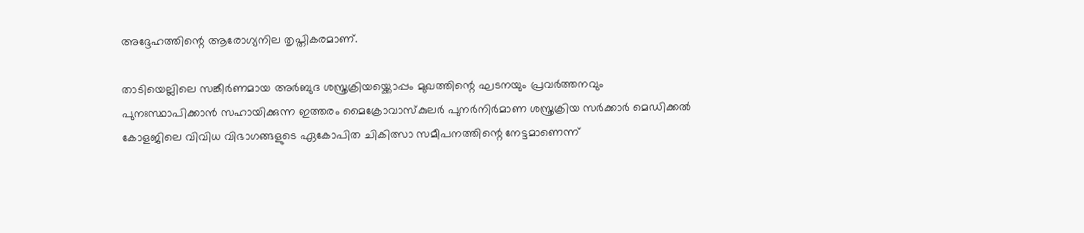അദ്ദേഹത്തിന്റെ ആരോഗ്യനില തൃപ്തികരമാണ്.

താടിയെല്ലിലെ സങ്കീർണമായ അർബുദ ശസ്ത്രക്രിയയ്ക്കൊപ്പം മുഖത്തിന്റെ ഘടനയും പ്രവർത്തനവും പുനഃസ്ഥാപിക്കാൻ സഹായിക്കുന്ന ഇത്തരം മൈക്രോവാസ്കുലർ പുനർനിർമാണ ശസ്ത്രക്രിയ സർക്കാർ മെഡിക്കൽ കോളജിലെ വിവിധ വിഭാഗങ്ങളുടെ ഏകോപിത ചികിത്സാ സമീപനത്തിന്റെ നേട്ടമാണെന്ന്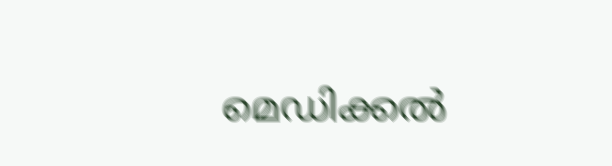മെഡിക്കൽ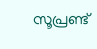സൂപ്രണ്ട്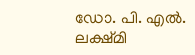ഡോ. പി. എൽ. ലക്ഷ്മി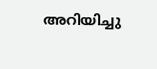അറിയിച്ചു